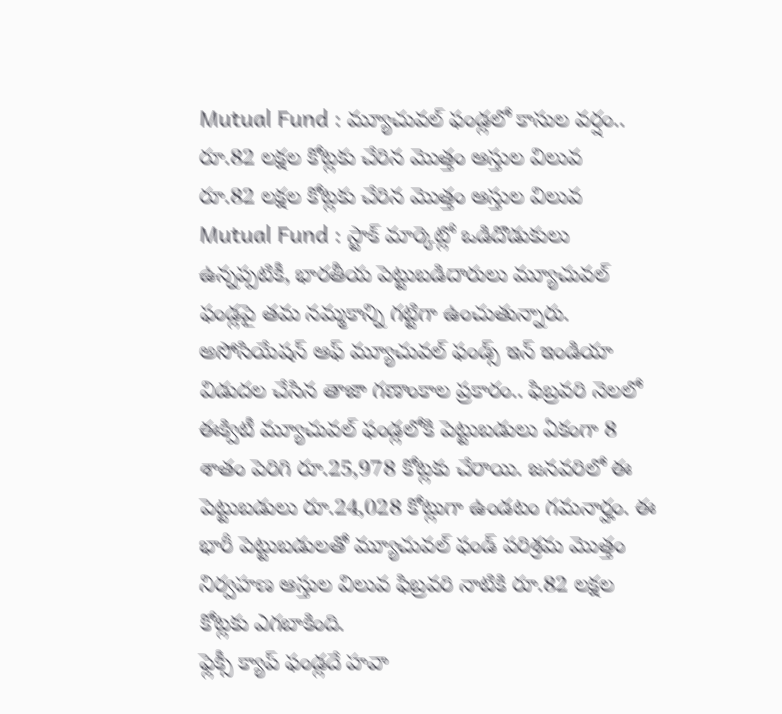Mutual Fund : మ్యూచువల్ ఫండ్లలో కాసుల వర్షం.. రూ.82 లక్షల కోట్లకు చేరిన మొత్తం ఆస్తుల విలువ
రూ.82 లక్షల కోట్లకు చేరిన మొత్తం ఆస్తుల విలువ
Mutual Fund : స్టాక్ మార్కెట్లో ఒడిదొడుకులు ఉన్నప్పటికీ, భారతీయ పెట్టుబడిదారులు మ్యూచువల్ ఫండ్లపై తమ నమ్మకాన్ని గట్టిగా ఉంచుతున్నారు. అసోసియేషన్ ఆఫ్ మ్యూచువల్ ఫండ్స్ ఇన్ ఇండియా విడుదల చేసిన తాజా గణాంకాల ప్రకారం.. ఫిబ్రవరి నెలలో ఈక్విటీ మ్యూచువల్ ఫండ్లలోకి పెట్టుబడులు ఏకంగా 8 శాతం పెరిగి రూ.25,978 కోట్లకు చేరాయి. జనవరిలో ఈ పెట్టుబడులు రూ.24,028 కోట్లుగా ఉండటం గమనార్హం. ఈ భారీ పెట్టుబడులతో మ్యూచువల్ ఫండ్ పరిశ్రమ మొత్తం నిర్వహణ ఆస్తుల విలువ ఫిబ్రవరి నాటికి రూ.82 లక్షల కోట్లకు ఎగబాకింది.
ఫ్లెక్సీ క్యాప్ ఫండ్లదే హవా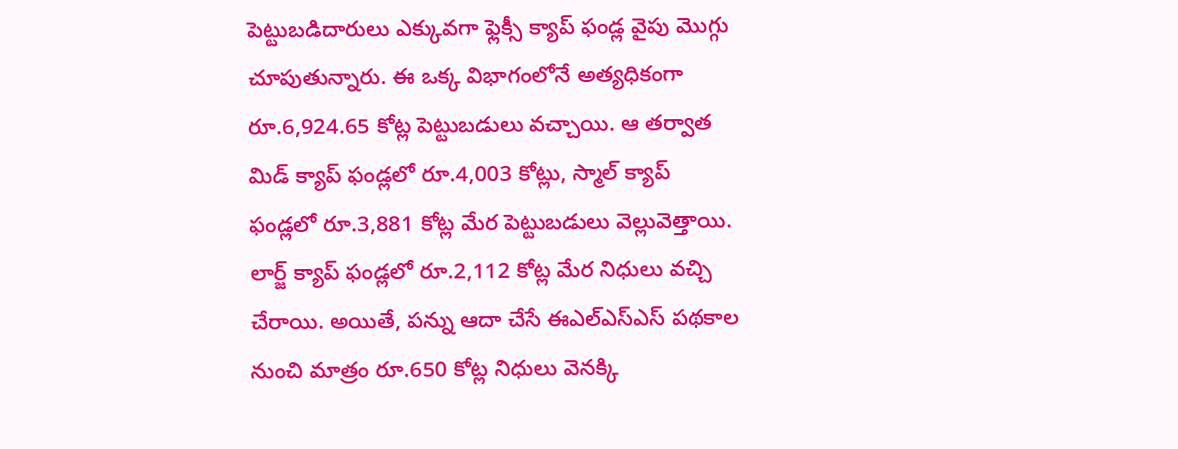పెట్టుబడిదారులు ఎక్కువగా ఫ్లెక్సీ క్యాప్ ఫండ్ల వైపు మొగ్గు చూపుతున్నారు. ఈ ఒక్క విభాగంలోనే అత్యధికంగా రూ.6,924.65 కోట్ల పెట్టుబడులు వచ్చాయి. ఆ తర్వాత మిడ్ క్యాప్ ఫండ్లలో రూ.4,003 కోట్లు, స్మాల్ క్యాప్ ఫండ్లలో రూ.3,881 కోట్ల మేర పెట్టుబడులు వెల్లువెత్తాయి. లార్జ్ క్యాప్ ఫండ్లలో రూ.2,112 కోట్ల మేర నిధులు వచ్చి చేరాయి. అయితే, పన్ను ఆదా చేసే ఈఎల్ఎస్ఎస్ పథకాల నుంచి మాత్రం రూ.650 కోట్ల నిధులు వెనక్కి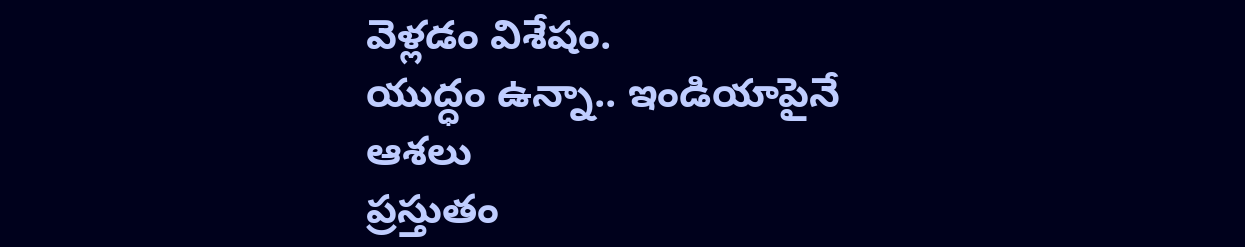వెళ్లడం విశేషం.
యుద్ధం ఉన్నా.. ఇండియాపైనే ఆశలు
ప్రస్తుతం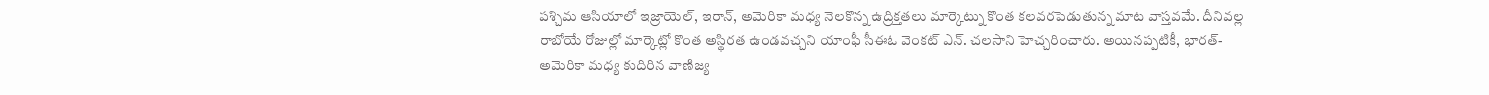పశ్చిమ ఆసియాలో ఇజ్రాయెల్, ఇరాన్, అమెరికా మధ్య నెలకొన్న ఉద్రిక్తతలు మార్కెట్ను కొంత కలవరపెడుతున్న మాట వాస్తవమే. దీనివల్ల రాబోయే రోజుల్లో మార్కెట్లో కొంత అస్థిరత ఉండవచ్చని యాంఫీ సీఈఓ వెంకట్ ఎన్. చలసాని హెచ్చరించారు. అయినప్పటికీ, భారత్-అమెరికా మధ్య కుదిరిన వాణిజ్య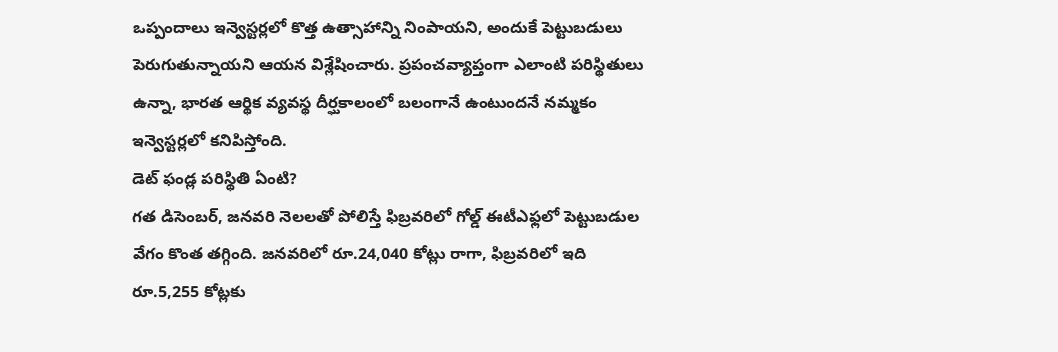ఒప్పందాలు ఇన్వెస్టర్లలో కొత్త ఉత్సాహాన్ని నింపాయని, అందుకే పెట్టుబడులు పెరుగుతున్నాయని ఆయన విశ్లేషించారు. ప్రపంచవ్యాప్తంగా ఎలాంటి పరిస్థితులు ఉన్నా, భారత ఆర్థిక వ్యవస్థ దీర్ఘకాలంలో బలంగానే ఉంటుందనే నమ్మకం ఇన్వెస్టర్లలో కనిపిస్తోంది.
డెట్ ఫండ్ల పరిస్థితి ఏంటి?
గత డిసెంబర్, జనవరి నెలలతో పోలిస్తే ఫిబ్రవరిలో గోల్డ్ ఈటీఎఫ్లలో పెట్టుబడుల వేగం కొంత తగ్గింది. జనవరిలో రూ.24,040 కోట్లు రాగా, ఫిబ్రవరిలో ఇది రూ.5,255 కోట్లకు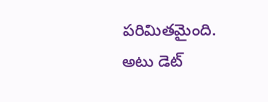పరిమితమైంది. అటు డెట్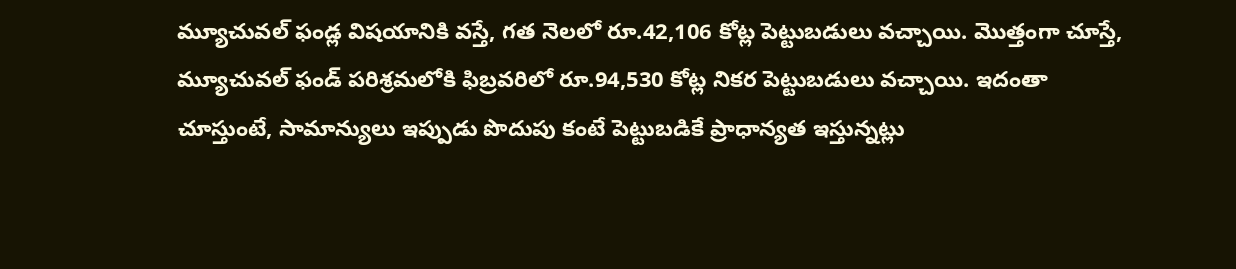మ్యూచువల్ ఫండ్ల విషయానికి వస్తే, గత నెలలో రూ.42,106 కోట్ల పెట్టుబడులు వచ్చాయి. మొత్తంగా చూస్తే, మ్యూచువల్ ఫండ్ పరిశ్రమలోకి ఫిబ్రవరిలో రూ.94,530 కోట్ల నికర పెట్టుబడులు వచ్చాయి. ఇదంతా చూస్తుంటే, సామాన్యులు ఇప్పుడు పొదుపు కంటే పెట్టుబడికే ప్రాధాన్యత ఇస్తున్నట్లు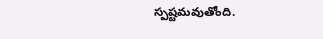స్పష్టమవుతోంది.